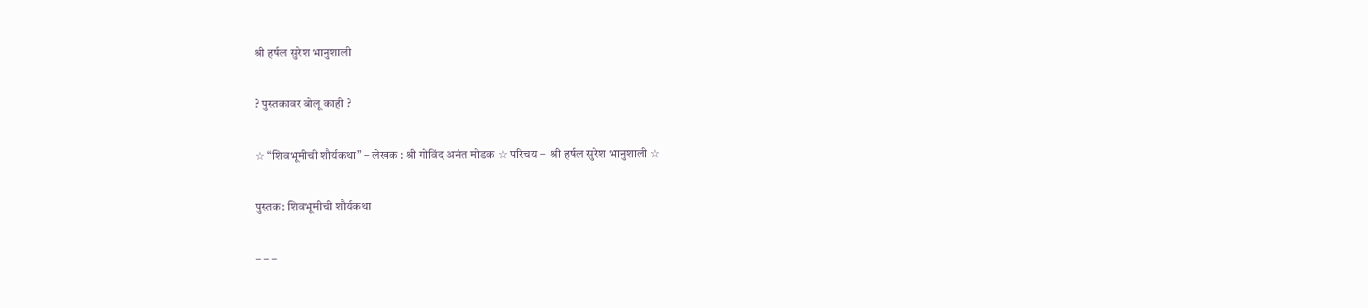श्री हर्षल सुरेश भानुशाली

? पुस्तकावर बोलू काही ?

☆ “शिवभूमीची शौर्यकथा” – लेखक : श्री गोविंद अनंत मोडक ☆ परिचय –  श्री हर्षल सुरेश भानुशाली ☆

पुस्तक: शिवभूमीची शौर्यकथा

– – –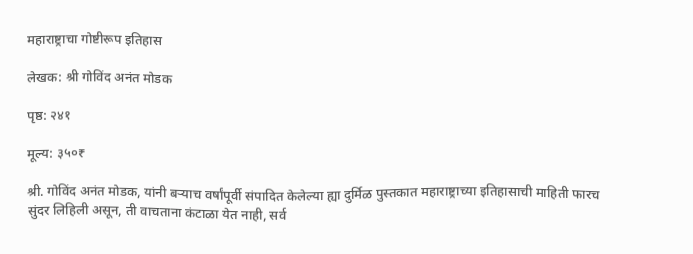महाराष्ट्राचा गोष्टीरूप इतिहास

लेखक: श्री गोविंद अनंत मोडक

पृष्ठ: २४१

मूल्य: ३५०₹

श्री. गोविंद अनंत मोडक, यांनी बऱ्याच वर्षांपूर्वी संपादित केलेल्या ह्या दुर्मिळ पुस्तकात महाराष्ट्राच्या इतिहासाची माहिती फारच सुंदर लिहिली असून, ती वाचताना कंटाळा येत नाही, सर्व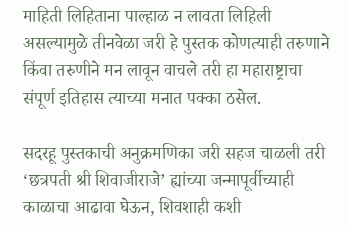माहिती लिहिताना पाल्हाळ न लावता लिहिली असल्यामुळे तीनवेळा जरी हे पुस्तक कोणत्याही तरुणाने किंवा तरुणीने मन लावून वाचले तरी हा महाराष्ट्राचा संपूर्ण इतिहास त्याच्या मनात पक्का ठसेल.

सदरहू पुस्तकाची अनुक्रमणिका जरी सहज चाळली तरी ‘छत्रपती श्री शिवाजीराजे’ ह्यांच्या जन्मापूर्वीच्याही काळाचा आढावा घेऊन, शिवशाही कशी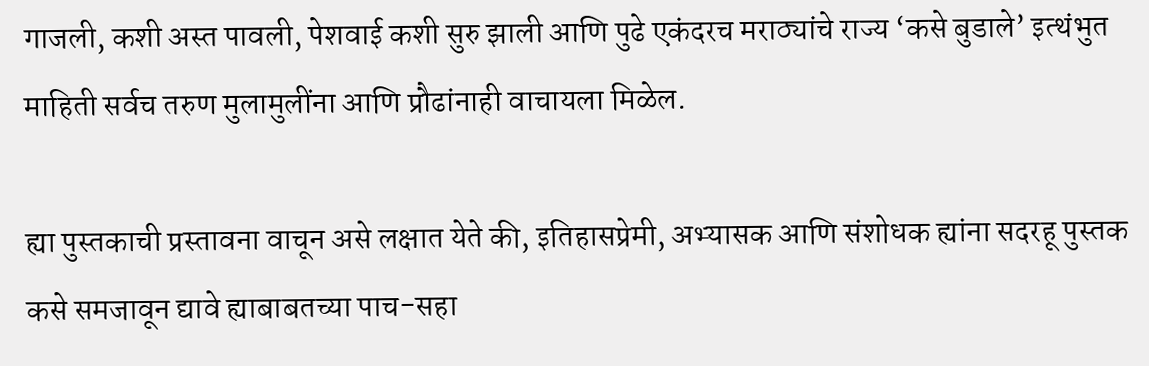गाजली, कशी अस्त पावली, पेशवाई कशी सुरु झाली आणि पुढे एकंदरच मराठ्यांचे राज्य ‘कसे बुडाले’ इत्थंभुत माहिती सर्वच तरुण मुलामुलींना आणि प्रौढांनाही वाचायला मिळेल.

ह्या पुस्तकाची प्रस्तावना वाचून असे लक्षात येते की, इतिहासप्रेमी, अभ्यासक आणि संशोधक ह्यांना सदरहू पुस्तक कसे समजावून द्यावे ह्याबाबतच्या पाच-सहा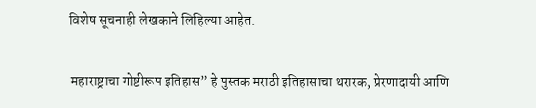विशेष सूचनाही लेखकाने लिहिल्या आहेत.

 महाराष्ट्राचा गोष्टीरूप इतिहास” हे पुस्तक मराठी इतिहासाचा थरारक, प्रेरणादायी आणि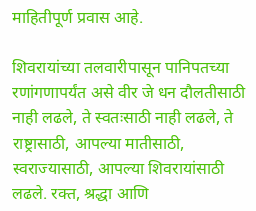माहितीपूर्ण प्रवास आहे.

शिवरायांच्या तलवारीपासून पानिपतच्या रणांगणापर्यंत असे वीर जे धन दौलतीसाठी नाही लढले, ते स्वतःसाठी नाही लढले, ते राष्ट्रासाठी, आपल्या मातीसाठी, स्वराज्यासाठी, आपल्या शिवरायांसाठी लढले. रक्त, श्रद्धा आणि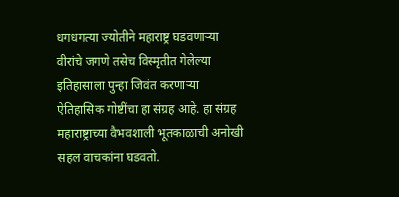धगधगत्या ज्योतीने महाराष्ट्र घडवणाऱ्या वीरांचे जगणे तसेच विस्मृतीत गेलेल्या इतिहासाला पुन्हा जिवंत करणाऱ्या ऐतिहासिक गोष्टींचा हा संग्रह आहे. हा संग्रह महाराष्ट्राच्या वैभवशाली भूतकाळाची अनोखी सहल वाचकांना घडवतो.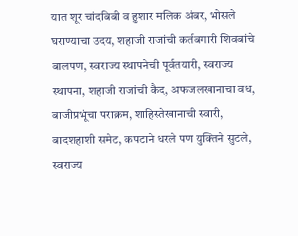यात शूर चांदबिबी व हुशार मलिक अंबर, भोसले घराण्याचा उदय, शहाजी राजांची कर्तबगारी शिवबांचे बालपण, स्वराज्य स्थापनेची पूर्वतयारी, स्वराज्य स्थापना, शहाजी राजांची कैद, अफजलखानाचा वध, बाजीप्रभूंचा पराक्रम, शाहिस्तेखानाची स्वारी, बादशहाशी समेट, कपटाने धरले पण युक्तिने सुटले, स्वराज्य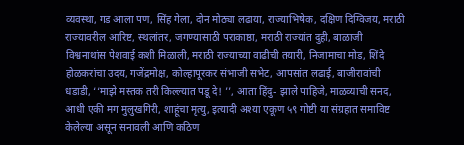व्यवस्था, गड आला पण, सिंह गेला, दोन मोठ्या लढाया, राज्याभिषेक, दक्षिण दिग्विजय, मराठी राज्यावरील आरिष्ट, स्थलांतर, जगण्यासाठी पराकाष्ठा, मराठी राज्यांत दुही, बाळाजी विश्वनाथांस पेशवाई कशी मिळाली, मराठी राज्याच्या वाढीची तयारी, निजामाचा मोड, शिंदे होळकरांचा उदय, गजेंद्रमोक्ष, कोल्हापूरकर संभाजी सभेट, आपसांत लढाई, बाजीरावांची धडाडी, ‘‘माझे मस्तक तरी किल्ल्यात पडू दे! ’’, आता हिंदु- झाले पाहिजे, माळव्याची सनद, आधी एकी मग मुलुखगिरी, शाहूंचा मृत्यु, इत्यादी अश्या एकूण ५९ गोष्टी या संग्रहात समाविष्ट केलेल्या असून सनावली आणि कठिण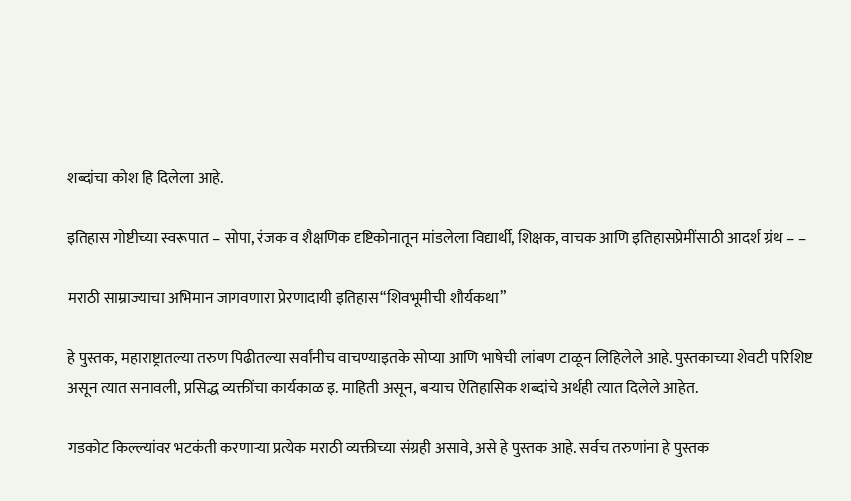शब्दांचा कोश हि दिलेला आहे.

इतिहास गोष्टीच्या स्वरूपात – सोपा, रंजक व शैक्षणिक दृष्टिकोनातून मांडलेला विद्यार्थी, शिक्षक, वाचक आणि इतिहासप्रेमींसाठी आदर्श ग्रंथ – –

मराठी साम्राज्याचा अभिमान जागवणारा प्रेरणादायी इतिहास“शिवभूमीची शौर्यकथा”

हे पुस्तक, महाराष्ट्रातल्या तरुण पिढीतल्या सर्वांनीच वाचण्याइतके सोप्या आणि भाषेची लांबण टाळून लिहिलेले आहे. पुस्तकाच्या शेवटी परिशिष्ट असून त्यात सनावली, प्रसिद्ध व्यक्तींचा कार्यकाळ इ. माहिती असून, बऱ्याच ऐतिहासिक शब्दांचे अर्थही त्यात दिलेले आहेत.

गडकोट किल्ल्यांवर भटकंती करणाऱ्या प्रत्येक मराठी व्यक्तीच्या संग्रही असावे, असे हे पुस्तक आहे. सर्वच तरुणांना हे पुस्तक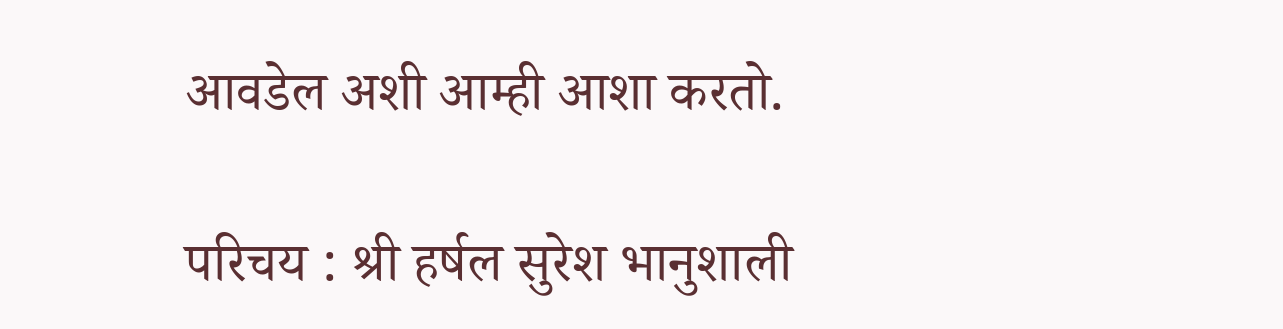आवडेल अशी आम्ही आशा करतो.

परिचय : श्री हर्षल सुरेश भानुशाली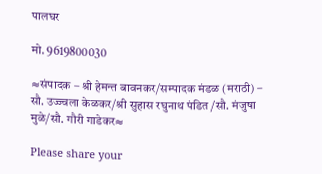पालघर

मो. 9619800030

≈संपादक – श्री हेमन्त बावनकर/सम्पादक मंडळ (मराठी) – सौ. उज्ज्वला केळकर/श्री सुहास रघुनाथ पंडित /सौ. मंजुषा मुळे/सौ. गौरी गाडेकर≈

Please share your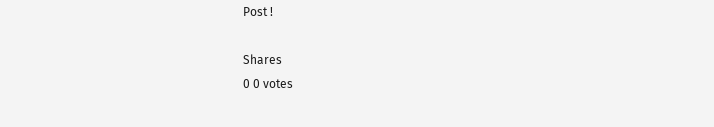Post !

Shares
0 0 votes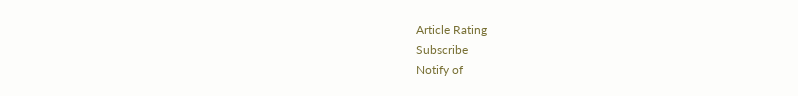Article Rating
Subscribe
Notify of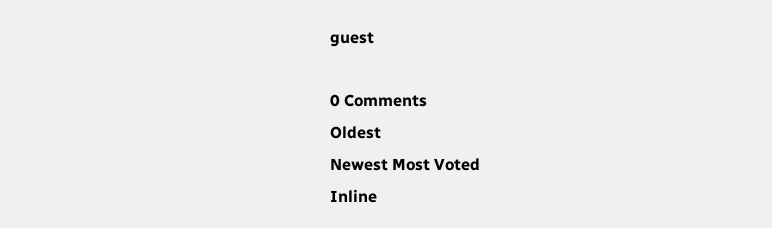guest

0 Comments
Oldest
Newest Most Voted
Inline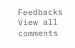Feedbacks
View all comments